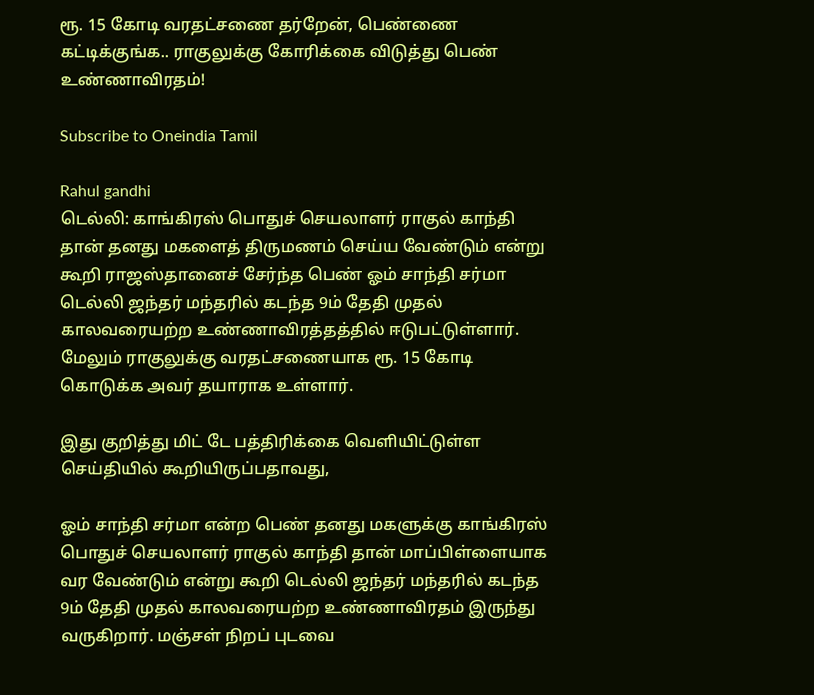ரூ. 15 கோடி வரதட்சணை தர்றேன், பெண்ணை கட்டிக்குங்க.. ராகுலுக்கு கோரிக்கை விடுத்து பெண் உண்ணாவிரதம்!

Subscribe to Oneindia Tamil

Rahul gandhi
டெல்லி: காங்கிரஸ் பொதுச் செயலாளர் ராகுல் காந்தி தான் தனது மகளைத் திருமணம் செய்ய வேண்டும் என்று கூறி ராஜஸ்தானைச் சேர்ந்த பெண் ஓம் சாந்தி சர்மா டெல்லி ஜந்தர் மந்தரில் கடந்த 9ம் தேதி முதல் காலவரையற்ற உண்ணாவிரத்தத்தில் ஈடுபட்டுள்ளார். மேலும் ராகுலுக்கு வரதட்சணையாக ரூ. 15 கோடி கொடுக்க அவர் தயாராக உள்ளார்.

இது குறித்து மிட் டே பத்திரிக்கை வெளியிட்டுள்ள செய்தியில் கூறியிருப்பதாவது,

ஓம் சாந்தி சர்மா என்ற பெண் தனது மகளுக்கு காங்கிரஸ் பொதுச் செயலாளர் ராகுல் காந்தி தான் மாப்பிள்ளையாக வர வேண்டும் என்று கூறி டெல்லி ஜந்தர் மந்தரில் கடந்த 9ம் தேதி முதல் காலவரையற்ற உண்ணாவிரதம் இருந்து வருகிறார். மஞ்சள் நிறப் புடவை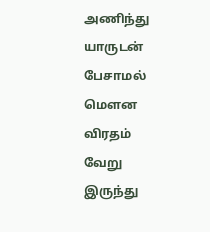அணிந்து யாருடன் பேசாமல் மௌன விரதம் வேறு இருந்து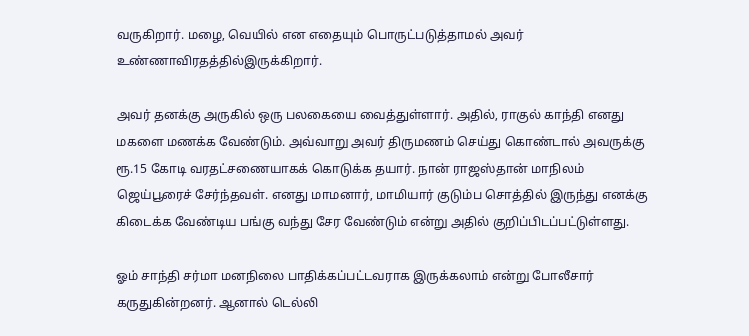வருகிறார். மழை, வெயில் என எதையும் பொருட்படுத்தாமல் அவர் உண்ணாவிரதத்தில்இருக்கிறார்.

அவர் தனக்கு அருகில் ஒரு பலகையை வைத்துள்ளார். அதில், ராகுல் காந்தி எனது மகளை மணக்க வேண்டும். அவ்வாறு அவர் திருமணம் செய்து கொண்டால் அவருக்கு ரூ.15 கோடி வரதட்சணையாகக் கொடுக்க தயார். நான் ராஜஸ்தான் மாநிலம் ஜெய்பூரைச் சேர்ந்தவள். எனது மாமனார், மாமியார் குடும்ப சொத்தில் இருந்து எனக்கு கிடைக்க வேண்டிய பங்கு வந்து சேர வேண்டும் என்று அதில் குறிப்பிடப்பட்டுள்ளது.

ஓம் சாந்தி சர்மா மனநிலை பாதிக்கப்பட்டவராக இருக்கலாம் என்று போலீசார் கருதுகின்றனர். ஆனால் டெல்லி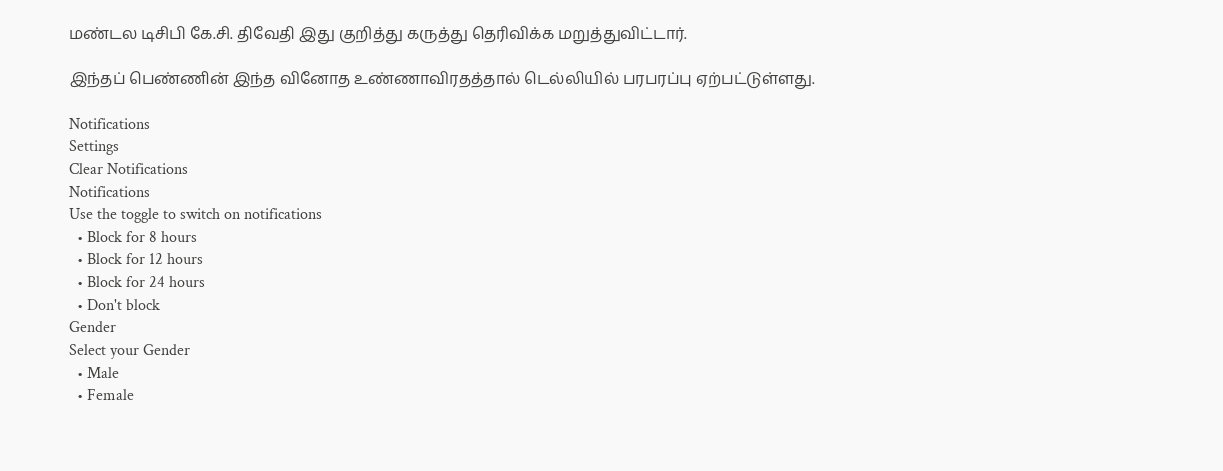மண்டல டிசிபி கே.சி. திவேதி இது குறித்து கருத்து தெரிவிக்க மறுத்துவிட்டார்.

இந்தப் பெண்ணின் இந்த வினோத உண்ணாவிரதத்தால் டெல்லியில் பரபரப்பு ஏற்பட்டுள்ளது.

Notifications
Settings
Clear Notifications
Notifications
Use the toggle to switch on notifications
  • Block for 8 hours
  • Block for 12 hours
  • Block for 24 hours
  • Don't block
Gender
Select your Gender
  • Male
  • Female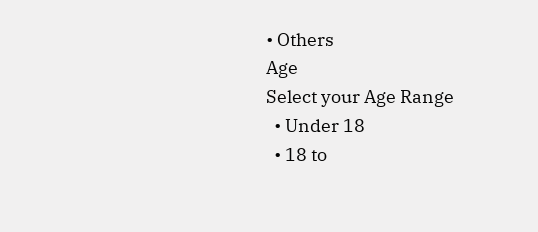• Others
Age
Select your Age Range
  • Under 18
  • 18 to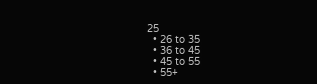25
  • 26 to 35
  • 36 to 45
  • 45 to 55
  • 55+